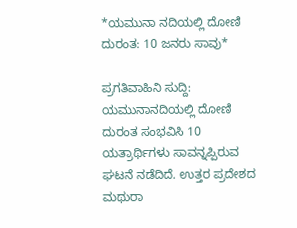*ಯಮುನಾ ನದಿಯಲ್ಲಿ ದೋಣಿ ದುರಂತ: 10 ಜನರು ಸಾವು*

ಪ್ರಗತಿವಾಹಿನಿ ಸುದ್ದಿ: ಯಮುನಾನದಿಯಲ್ಲಿ ದೋಣಿ ದುರಂತ ಸಂಭವಿಸಿ 10 ಯತ್ರಾರ್ಥಿಗಳು ಸಾವನ್ನಪ್ಪಿರುವ ಘಟನೆ ನಡೆದಿದೆ. ಉತ್ತರ ಪ್ರದೇಶದ ಮಥುರಾ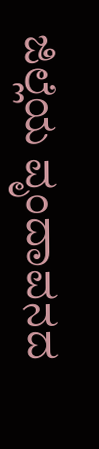ಜಿಲ್ಲೆಯ ವೃಂದಾವನದ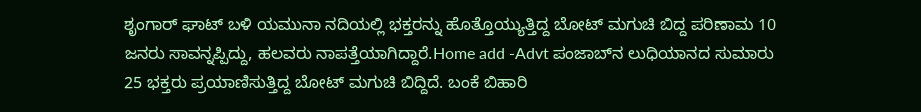ಶೃಂಗಾರ್ ಘಾಟ್ ಬಳಿ ಯಮುನಾ ನದಿಯಲ್ಲಿ ಭಕ್ತರನ್ನು ಹೊತ್ತೊಯ್ಯುತ್ತಿದ್ದ ಬೋಟ್ ಮಗುಚಿ ಬಿದ್ದ ಪರಿಣಾಮ 10 ಜನರು ಸಾವನ್ನಪ್ಪಿದ್ದು, ಹಲವರು ನಾಪತ್ತೆಯಾಗಿದ್ದಾರೆ.Home add -Advt ಪಂಜಾಬ್‌ನ ಲುಧಿಯಾನದ ಸುಮಾರು 25 ಭಕ್ತರು ಪ್ರಯಾಣಿಸುತ್ತಿದ್ದ ಬೋಟ್ ಮಗುಚಿ ಬಿದ್ದಿದೆ. ಬಂಕೆ ಬಿಹಾರಿ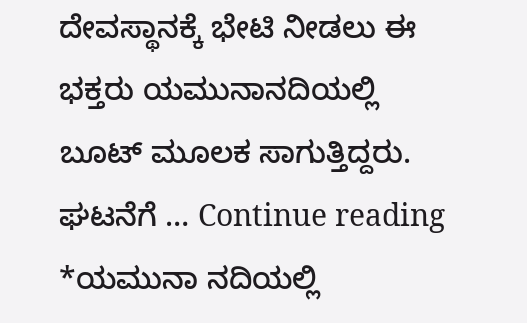ದೇವಸ್ಥಾನಕ್ಕೆ ಭೇಟಿ ನೀಡಲು ಈ ಭಕ್ತರು ಯಮುನಾನದಿಯಲ್ಲಿ ಬೂಟ್ ಮೂಲಕ ಸಾಗುತ್ತಿದ್ದರು. ಘಟನೆಗೆ … Continue reading *ಯಮುನಾ ನದಿಯಲ್ಲಿ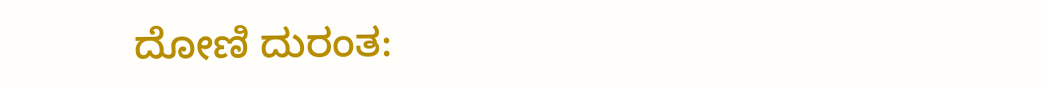ದೋಣಿ ದುರಂತ: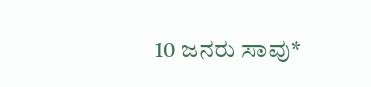10 ಜನರು ಸಾವು*